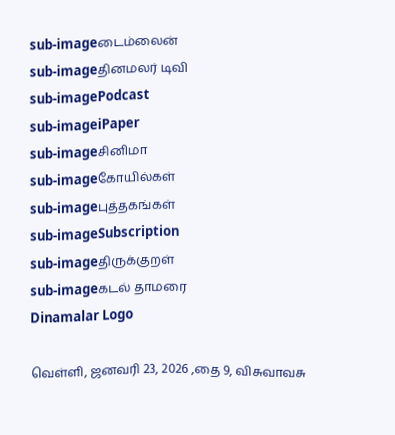sub-imageடைம்லைன்
sub-imageதினமலர் டிவி
sub-imagePodcast
sub-imageiPaper
sub-imageசினிமா
sub-imageகோயில்கள்
sub-imageபுத்தகங்கள்
sub-imageSubscription
sub-imageதிருக்குறள்
sub-imageகடல் தாமரை
Dinamalar Logo

வெள்ளி, ஜனவரி 23, 2026 ,தை 9, விசுவாவசு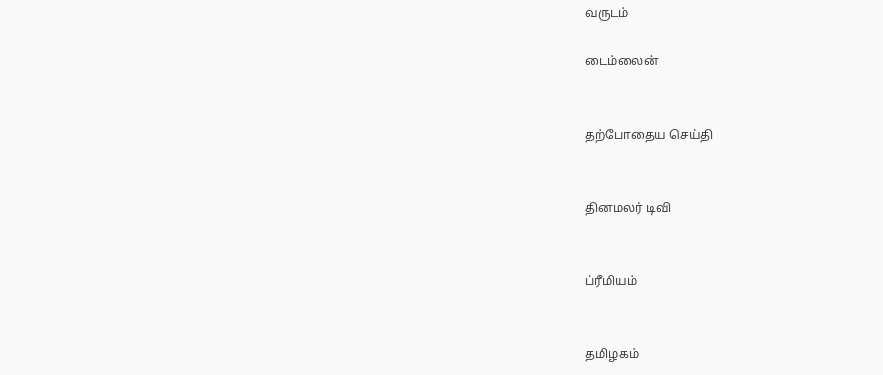வருடம்

டைம்லைன்


தற்போதைய செய்தி


தினமலர் டிவி


ப்ரீமியம்


தமிழகம்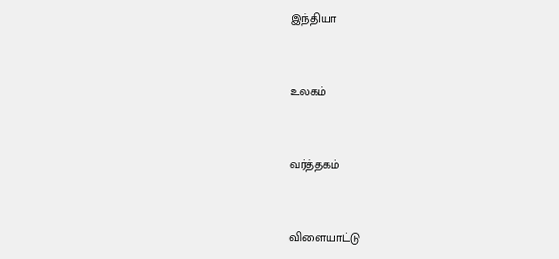இந்தியா


உலகம்


வர்த்தகம்


விளையாட்டு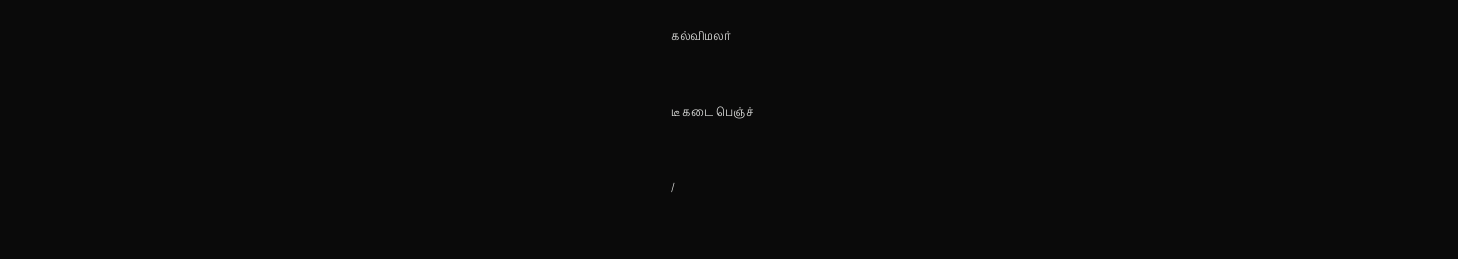கல்விமலர்


டீ கடை பெஞ்ச்


/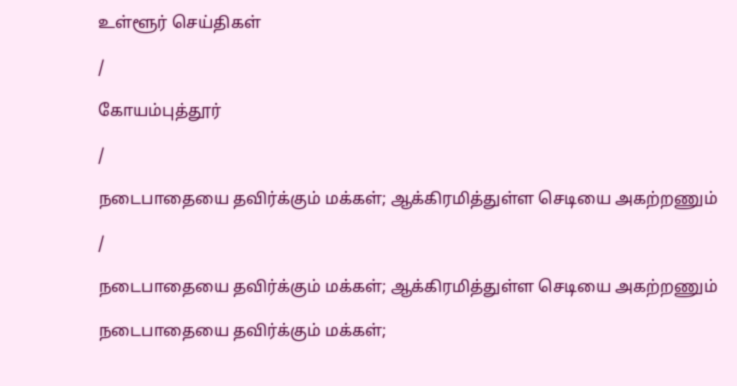உள்ளூர் செய்திகள்

/

கோயம்புத்தூர்

/

நடைபாதையை தவிர்க்கும் மக்கள்; ஆக்கிரமித்துள்ள செடியை அகற்றணும்

/

நடைபாதையை தவிர்க்கும் மக்கள்; ஆக்கிரமித்துள்ள செடியை அகற்றணும்

நடைபாதையை தவிர்க்கும் மக்கள்;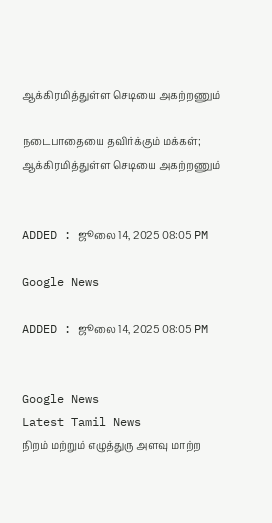ஆக்கிரமித்துள்ள செடியை அகற்றணும்

நடைபாதையை தவிர்க்கும் மக்கள்; ஆக்கிரமித்துள்ள செடியை அகற்றணும்


ADDED : ஜூலை 14, 2025 08:05 PM

Google News

ADDED : ஜூலை 14, 2025 08:05 PM


Google News
Latest Tamil News
நிறம் மற்றும் எழுத்துரு அளவு மாற்ற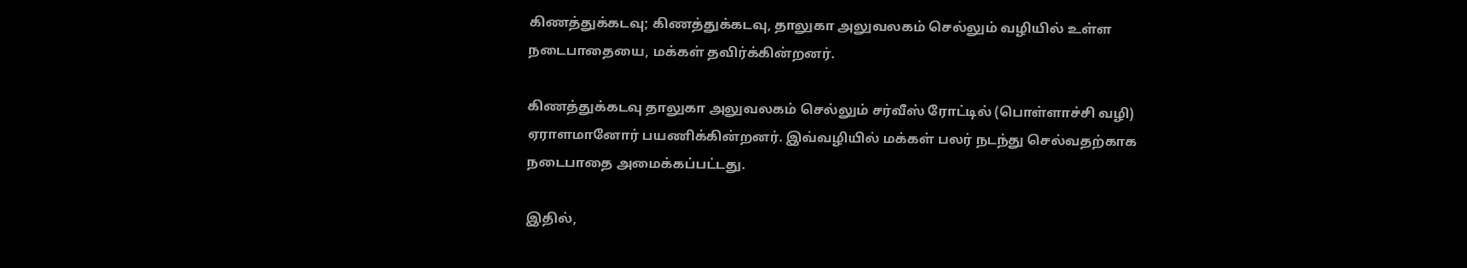கிணத்துக்கடவு; கிணத்துக்கடவு, தாலுகா அலுவலகம் செல்லும் வழியில் உள்ள நடைபாதையை, மக்கள் தவிர்க்கின்றனர்.

கிணத்துக்கடவு தாலுகா அலுவலகம் செல்லும் சர்வீஸ் ரோட்டில் (பொள்ளாச்சி வழி) ஏராளமானோர் பயணிக்கின்றனர். இவ்வழியில் மக்கள் பலர் நடந்து செல்வதற்காக நடைபாதை அமைக்கப்பட்டது.

இதில்,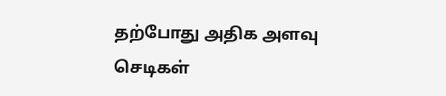தற்போது அதிக அளவு செடிகள்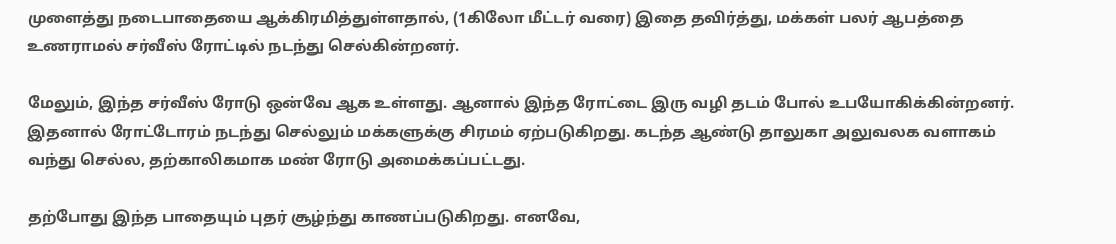முளைத்து நடைபாதையை ஆக்கிரமித்துள்ளதால், (1கிலோ மீட்டர் வரை) இதை தவிர்த்து, மக்கள் பலர் ஆபத்தை உணராமல் சர்வீஸ் ரோட்டில் நடந்து செல்கின்றனர்.

மேலும், இந்த சர்வீஸ் ரோடு ஒன்வே ஆக உள்ளது. ஆனால் இந்த ரோட்டை இரு வழி தடம் போல் உபயோகிக்கின்றனர். இதனால் ரோட்டோரம் நடந்து செல்லும் மக்களுக்கு சிரமம் ஏற்படுகிறது. கடந்த ஆண்டு தாலுகா அலுவலக வளாகம் வந்து செல்ல, தற்காலிகமாக மண் ரோடு அமைக்கப்பட்டது.

தற்போது இந்த பாதையும் புதர் சூழ்ந்து காணப்படுகிறது. எனவே,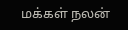மக்கள் நலன்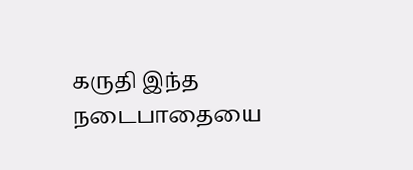கருதி இந்த நடைபாதையை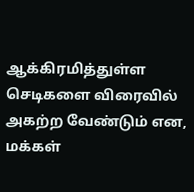ஆக்கிரமித்துள்ள செடிகளை விரைவில் அகற்ற வேண்டும் என, மக்கள்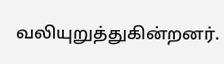வலியுறுத்துகின்றனர்.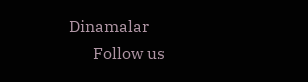Dinamalar
      Follow us